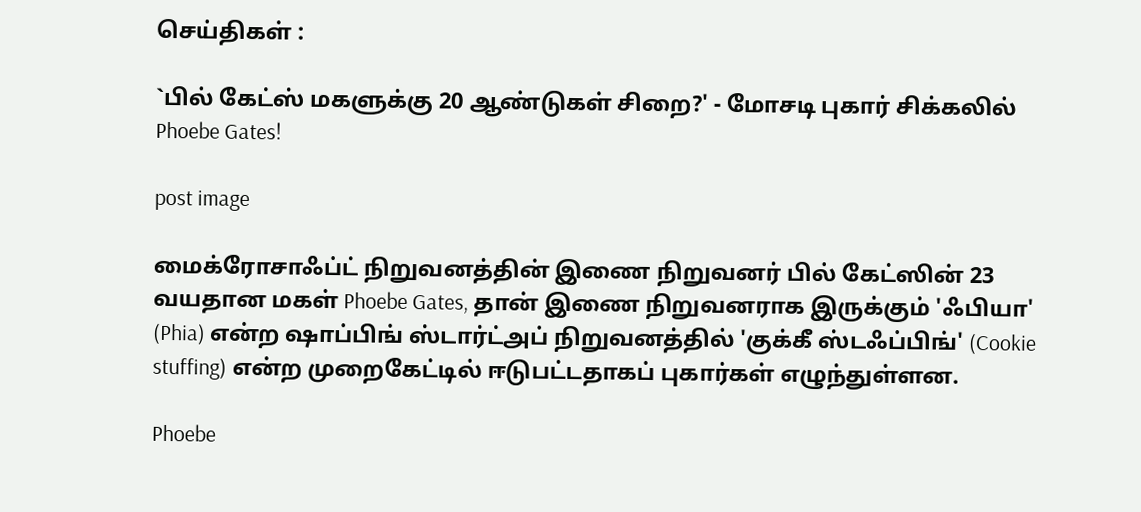செய்திகள் :

`பில் கேட்ஸ் மகளுக்கு 20 ஆண்டுகள் சிறை?' - மோசடி புகார் சிக்கலில் Phoebe Gates!

post image

மைக்ரோசாஃப்ட் நிறுவனத்தின் இணை நிறுவனர் பில் கேட்ஸின் 23 வயதான மகள் Phoebe Gates, தான் இணை நிறுவனராக இருக்கும் 'ஃபியா' (Phia) என்ற ஷாப்பிங் ஸ்டார்ட்அப் நிறுவனத்தில் 'குக்கீ ஸ்டஃப்பிங்' (Cookie stuffing) என்ற முறைகேட்டில் ஈடுபட்டதாகப் புகார்கள் எழுந்துள்ளன.

Phoebe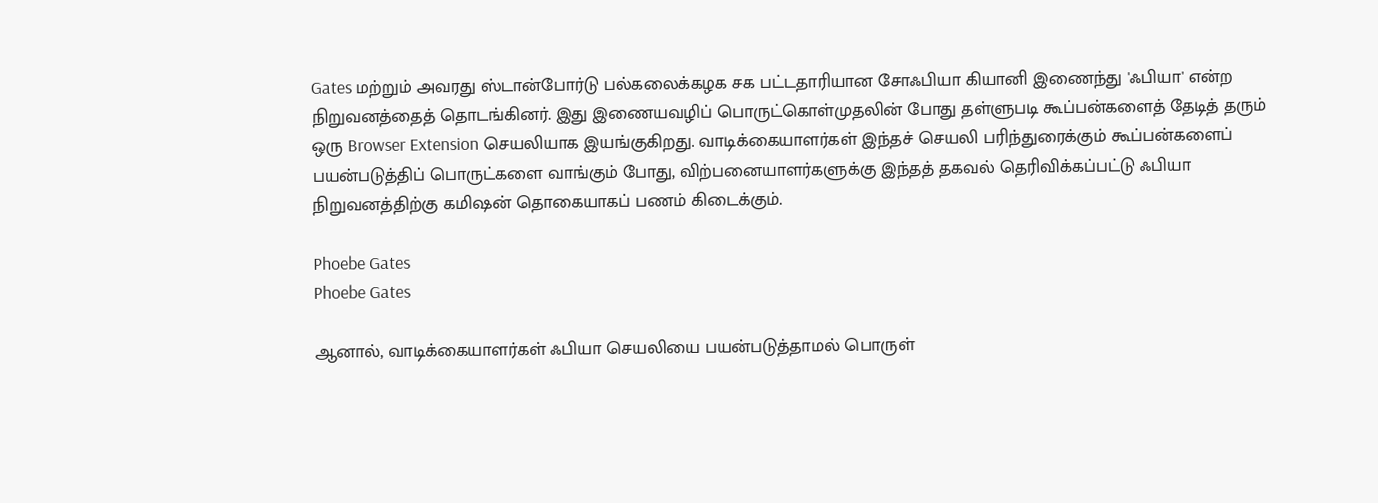Gates மற்றும் அவரது ஸ்டான்போர்டு பல்கலைக்கழக சக பட்டதாரியான சோஃபியா கியானி இணைந்து 'ஃபியா' என்ற நிறுவனத்தைத் தொடங்கினர். இது இணையவழிப் பொருட்கொள்முதலின் போது தள்ளுபடி கூப்பன்களைத் தேடித் தரும் ஒரு Browser Extension செயலியாக இயங்குகிறது. வாடிக்கையாளர்கள் இந்தச் செயலி பரிந்துரைக்கும் கூப்பன்களைப் பயன்படுத்திப் பொருட்களை வாங்கும் போது, விற்பனையாளர்களுக்கு இந்தத் தகவல் தெரிவிக்கப்பட்டு ஃபியா நிறுவனத்திற்கு கமிஷன் தொகையாகப் பணம் கிடைக்கும்.

Phoebe Gates
Phoebe Gates

ஆனால், வாடிக்கையாளர்கள் ஃபியா செயலியை பயன்படுத்தாமல் பொருள்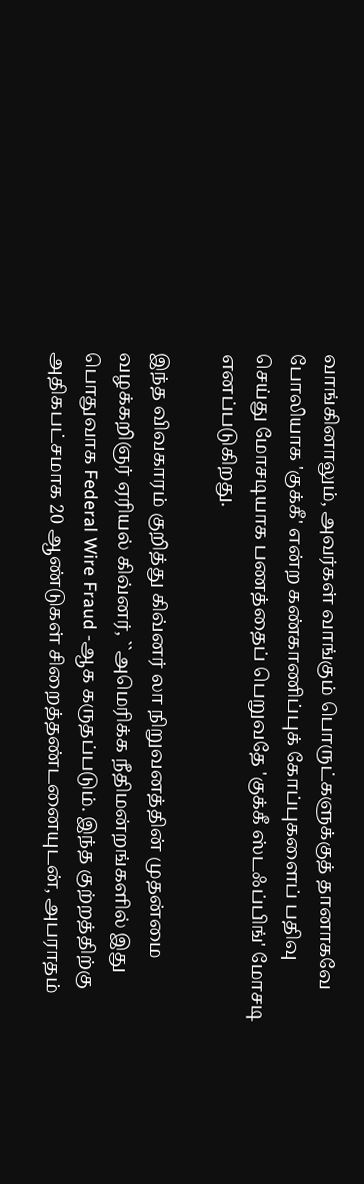வாங்கினாலும், அவர்கள் வாங்கும் பொருட்களுக்குத் தானாகவே போலியாக 'குக்கீ' என்ற கண்காணிப்புக் கோப்புகளைப் பதிவு செய்து மோசடியாக பணத்தைப் பெறுவதே 'குக்கீ ஸ்டஃப்பிங்' மோசடி எனப்படுகிறது.

இந்த விவகாரம் குறித்து கிவ்னர் லா நிறுவனத்தின் முதன்மை வழக்கறிஞர் ஏரியல் கிவ்னர், ``அமெரிக்க நீதிமன்றங்களில் இது பொதுவாக Federal Wire Fraud -ஆக கருதப்படும். இந்த குற்றத்திற்கு அதிகபட்சமாக 20 ஆண்டுகள் சிறைத்தண்டனையுடன், அபராதம்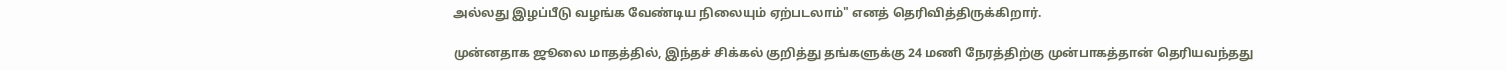அல்லது இழப்பீடு வழங்க வேண்டிய நிலையும் ஏற்படலாம்" எனத் தெரிவித்திருக்கிறார்.

முன்னதாக ஜூலை மாதத்தில், இந்தச் சிக்கல் குறித்து தங்களுக்கு 24 மணி நேரத்திற்கு முன்பாகத்தான் தெரியவந்தது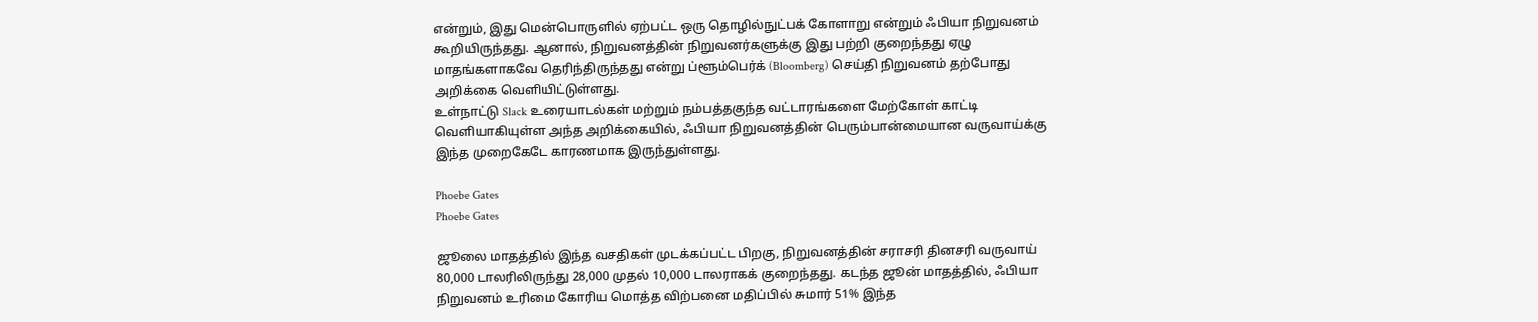என்றும், இது மென்பொருளில் ஏற்பட்ட ஒரு தொழில்நுட்பக் கோளாறு என்றும் ஃபியா நிறுவனம் கூறியிருந்தது. ஆனால், நிறுவனத்தின் நிறுவனர்களுக்கு இது பற்றி குறைந்தது ஏழு மாதங்களாகவே தெரிந்திருந்தது என்று ப்ளூம்பெர்க் (Bloomberg) செய்தி நிறுவனம் தற்போது அறிக்கை வெளியிட்டுள்ளது.
உள்நாட்டு Slack உரையாடல்கள் மற்றும் நம்பத்தகுந்த வட்டாரங்களை மேற்கோள் காட்டி வெளியாகியுள்ள அந்த அறிக்கையில், ஃபியா நிறுவனத்தின் பெரும்பான்மையான வருவாய்க்கு இந்த முறைகேடே காரணமாக இருந்துள்ளது.

Phoebe Gates
Phoebe Gates

ஜூலை மாதத்தில் இந்த வசதிகள் முடக்கப்பட்ட பிறகு, நிறுவனத்தின் சராசரி தினசரி வருவாய் 80,000 டாலரிலிருந்து 28,000 முதல் 10,000 டாலராகக் குறைந்தது. கடந்த ஜூன் மாதத்தில், ஃபியா நிறுவனம் உரிமை கோரிய மொத்த விற்பனை மதிப்பில் சுமார் 51% இந்த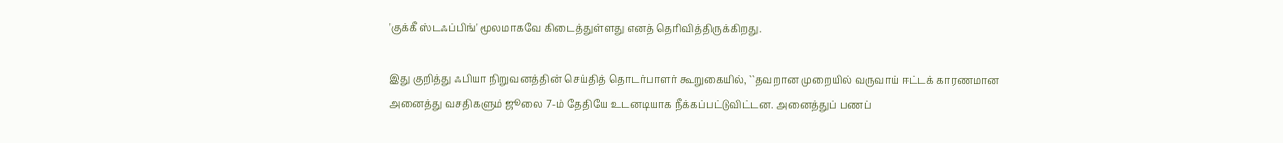'குக்கீ ஸ்டஃப்பிங்' மூலமாகவே கிடைத்துள்ளது எனத் தெரிவித்திருக்கிறது.

இது குறித்து ஃபியா நிறுவனத்தின் செய்தித் தொடர்பாளர் கூறுகையில், ``தவறான முறையில் வருவாய் ஈட்டக் காரணமான அனைத்து வசதிகளும் ஜூலை 7-ம் தேதியே உடனடியாக நீக்கப்பட்டுவிட்டன. அனைத்துப் பணப்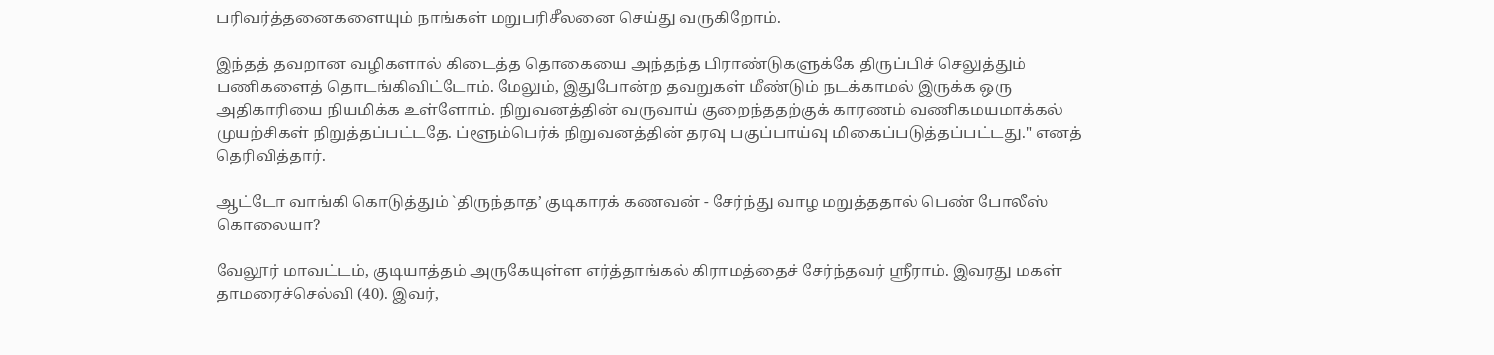பரிவர்த்தனைகளையும் நாங்கள் மறுபரிசீலனை செய்து வருகிறோம்.

இந்தத் தவறான வழிகளால் கிடைத்த தொகையை அந்தந்த பிராண்டுகளுக்கே திருப்பிச் செலுத்தும் பணிகளைத் தொடங்கிவிட்டோம். மேலும், இதுபோன்ற தவறுகள் மீண்டும் நடக்காமல் இருக்க ஒரு அதிகாரியை நியமிக்க உள்ளோம். நிறுவனத்தின் வருவாய் குறைந்ததற்குக் காரணம் வணிகமயமாக்கல் முயற்சிகள் நிறுத்தப்பட்டதே. ப்ளூம்பெர்க் நிறுவனத்தின் தரவு பகுப்பாய்வு மிகைப்படுத்தப்பட்டது." எனத் தெரிவித்தார்.

ஆட்டோ வாங்கி கொடுத்தும் `திருந்தாத’ குடிகாரக் கணவன் - சேர்ந்து வாழ மறுத்ததால் பெண் போலீஸ் கொலையா?

வேலூர் மாவட்டம், குடியாத்தம் அருகேயுள்ள எர்த்தாங்கல் கிராமத்தைச் சேர்ந்தவர் ஸ்ரீராம். இவரது மகள் தாமரைச்செல்வி (40). இவர்,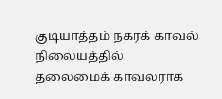குடியாத்தம் நகரக் காவல் நிலையத்தில் தலைமைக் காவலராக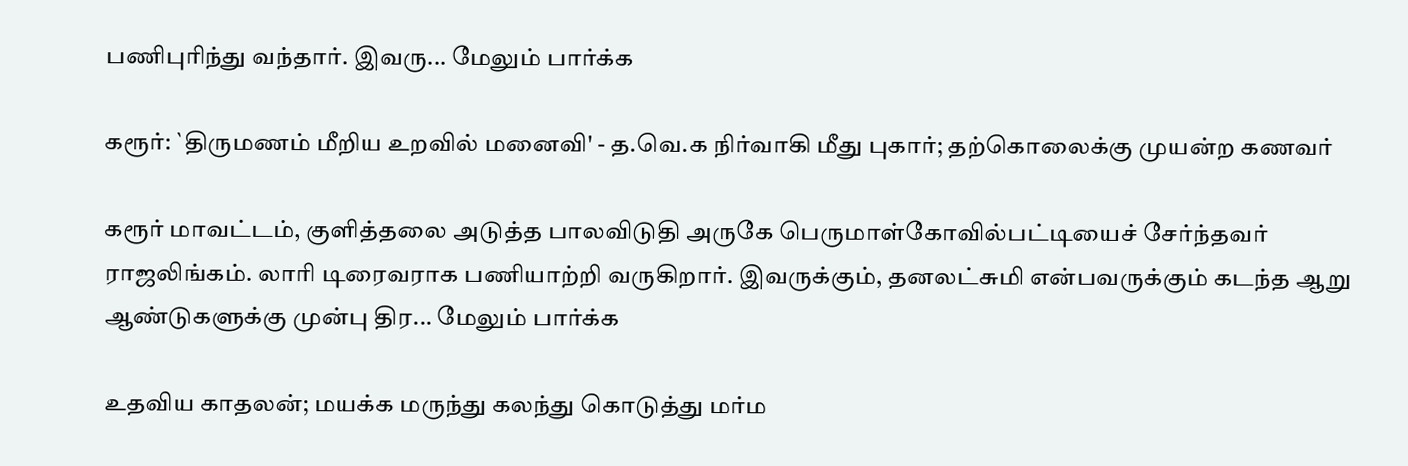பணிபுரிந்து வந்தார். இவரு... மேலும் பார்க்க

கரூர்: `திருமணம் மீறிய உறவில் மனைவி' - த.வெ.க நிர்வாகி மீது புகார்; தற்கொலைக்கு முயன்ற கணவர்

கரூர் மாவட்டம், குளித்தலை அடுத்த பாலவிடுதி அருகே பெருமாள்கோவில்பட்டியைச் சேர்ந்தவர் ராஜலிங்கம். லாரி டிரைவராக பணியாற்றி வருகிறார். இவருக்கும், தனலட்சுமி என்பவருக்கும் கடந்த ஆறு ஆண்டுகளுக்கு முன்பு திர... மேலும் பார்க்க

உதவிய காதலன்; மயக்க மருந்து கலந்து கொடுத்து மர்ம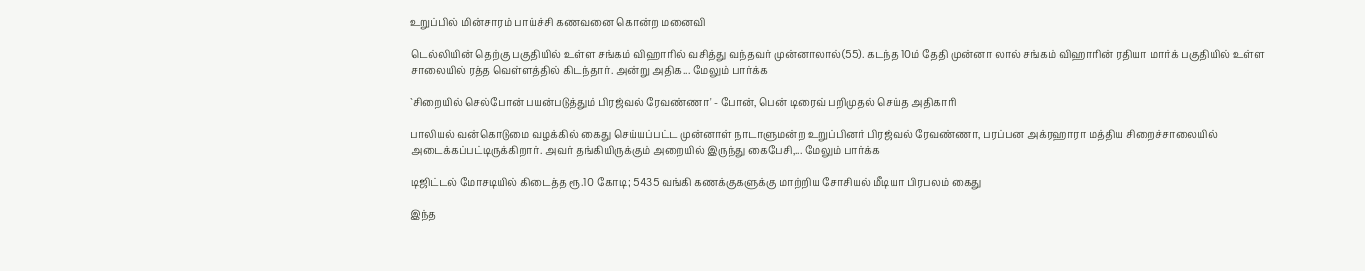உறுப்பில் மின்சாரம் பாய்ச்சி கணவனை கொன்ற மனைவி

டெல்லியின் தெற்கு பகுதியில் உள்ள சங்கம் விஹாரில் வசித்து வந்தவர் முன்னாலால்(55). கடந்த 10ம் தேதி முன்னா லால் சங்கம் விஹாரின் ரதியா மார்க் பகுதியில் உள்ள சாலையில் ரத்த வெள்ளத்தில் கிடந்தார். அன்று அதிக... மேலும் பார்க்க

`சிறையில் செல்போன் பயன்படுத்தும் பிரஜ்வல் ரேவண்ணா' - போன், பென் டிரைவ் பறிமுதல் செய்த அதிகாரி

பாலியல் வன்கொடுமை வழக்கில் கைது செய்யப்பட்ட முன்னாள் நாடாளுமன்ற உறுப்பினர் பிரஜ்வல் ரேவண்ணா, பரப்பன அக்ரஹாரா மத்திய சிறைச்சாலையில் அடைக்கப்பட்டிருக்கிறார். அவர் தங்கியிருக்கும் அறையில் இருந்து கைபேசி,... மேலும் பார்க்க

டிஜிட்டல் மோசடியில் கிடைத்த ரூ.10 கோடி; 5435 வங்கி கணக்குகளுக்கு மாற்றிய சோசியல் மீடியா பிரபலம் கைது

இந்த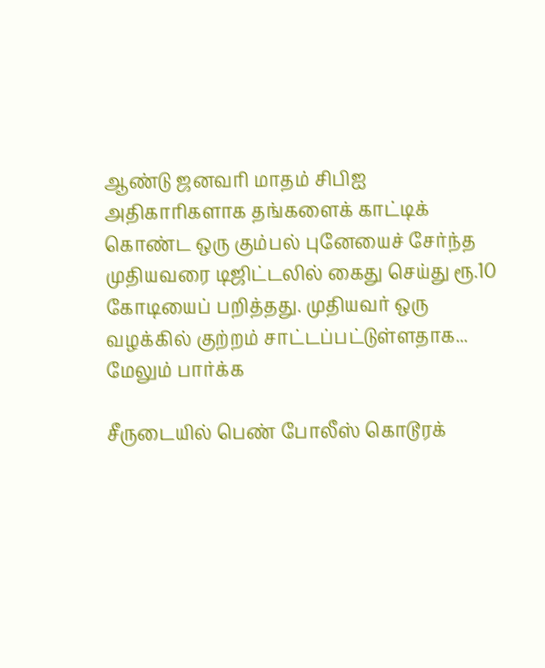ஆண்டு ஜனவரி மாதம் சிபிஐ அதிகாரிகளாக தங்களைக் காட்டிக் கொண்ட ஒரு கும்பல் புனேயைச் சேர்ந்த முதியவரை டிஜிட்டலில் கைது செய்து ரூ.10 கோடியைப் பறித்தது. முதியவர் ஒரு வழக்கில் குற்றம் சாட்டப்பட்டுள்ளதாக... மேலும் பார்க்க

சீருடையில் பெண் போலீஸ் கொடூரக்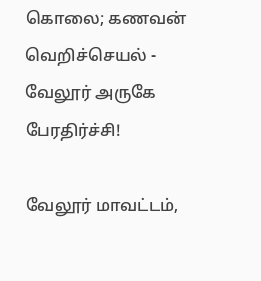கொலை; கணவன் வெறிச்செயல் - வேலூர் அருகே பேரதிர்ச்சி!

வேலூர் மாவட்டம்,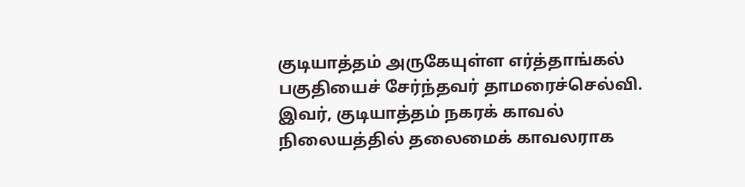குடியாத்தம் அருகேயுள்ள எர்த்தாங்கல் பகுதியைச் சேர்ந்தவர் தாமரைச்செல்வி. இவர், குடியாத்தம் நகரக் காவல் நிலையத்தில் தலைமைக் காவலராக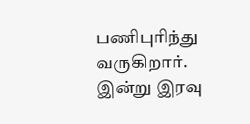பணிபுரிந்து வருகிறார். இன்று இரவு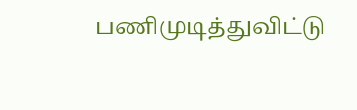பணிமுடித்துவிட்டு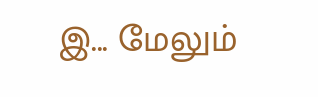இ... மேலும்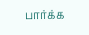பார்க்க